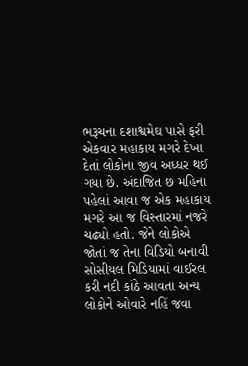ભરૂચના દશાશ્વમેઘ પાસે ફરી એકવાર મહાકાય મગરે દેખા દેતાં લોકોના જીવ અધ્ધર થઈ ગયા છે. અંદાજિત છ મહિના પહેલાં આવા જ એક મહાકાય મગરે આ જ વિસ્તારમાં નજરે ચઢ્યો હતો. જેને લોકોએ જોતાં જ તેના વિડિયો બનાવી સોસીયલ મિડિયામાં વાઈરલ કરી નદી કાંઠે આવતા અન્ય લોકોને ઓવારે નહિં જવા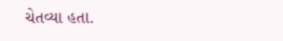ચેતવ્યા હતા.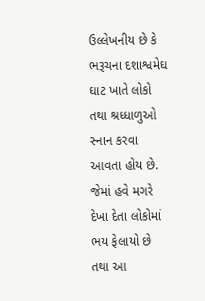ઉલ્લેખનીય છે કે ભરૂચના દશાશ્વમેઘ ઘાટ ખાતે લોકો તથા શ્રધ્ધાળુઓ સ્નાન કરવા આવતા હોય છે. જેમાં હવે મગરે દેખા દેતા લોકોમાં ભય ફેલાયો છે તથા આ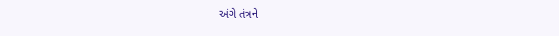અંગે તંત્રને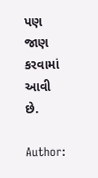પણ જાણ કરવામાં આવી છે.

Author: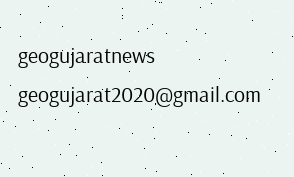geogujaratnews
geogujarat2020@gmail.com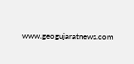www.geogujaratnews.com